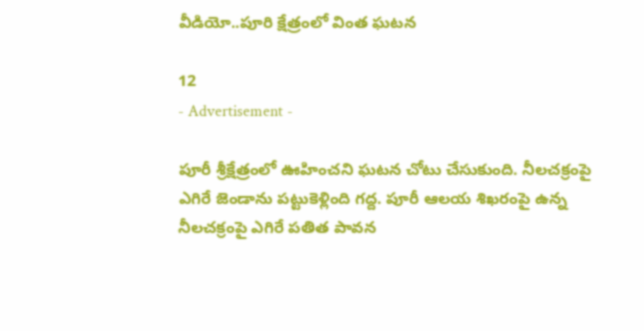వీడియో..పూరి క్షేత్రంలో వింత ఘటన

12
- Advertisement -

పూరీ శ్రీక్షేత్రంలో ఊహించని ఘటన చోటు చేసుకుంది. నీలచక్రంపై ఎగిరే జెండాను పట్టుకెళ్లింది గద్ద. పూరీ ఆలయ శిఖరంపై ఉన్న నీలచక్రంపై ఎగిరే పతిత పావన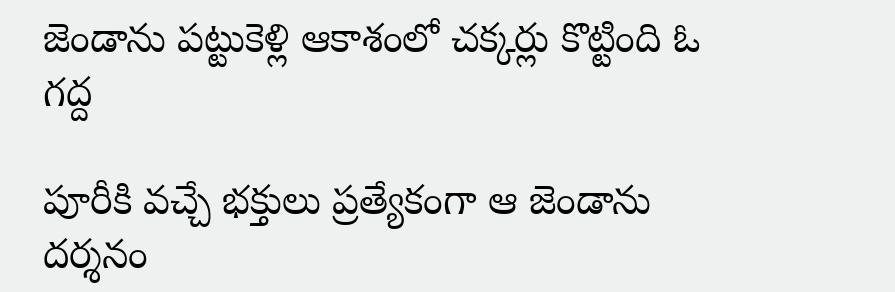జెండాను పట్టుకెళ్లి ఆకాశంలో చక్కర్లు కొట్టింది ఓ గద్ద

పూరీకి వచ్చే భక్తులు ప్రత్యేకంగా ఆ జెండాను దర్శనం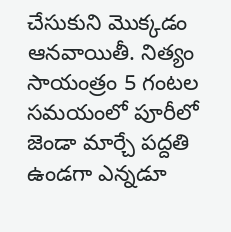చేసుకుని మొక్కడం ఆనవాయితీ. నిత్యం సాయంత్రం 5 గంటల సమయంలో పూరీలో జెండా మార్చే పద్దతి ఉండగా ఎన్నడూ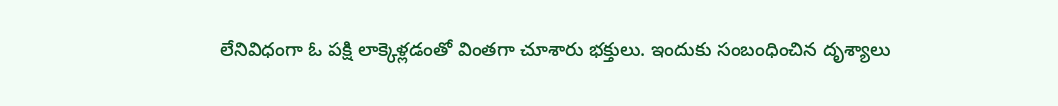లేనివిధంగా ఓ పక్షి లాక్కెళ్లడంతో వింతగా చూశారు భక్తులు. ఇందుకు సంబంధించిన దృశ్యాలు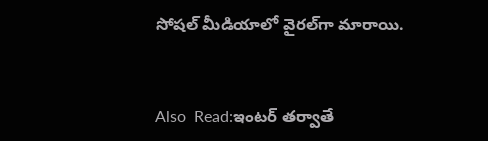సోషల్ మీడియాలో వైరల్‌గా మారాయి.



Also  Read:ఇంటర్‌ తర్వాతే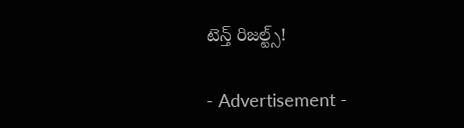టెన్త్ రిజల్ట్స్!

- Advertisement -